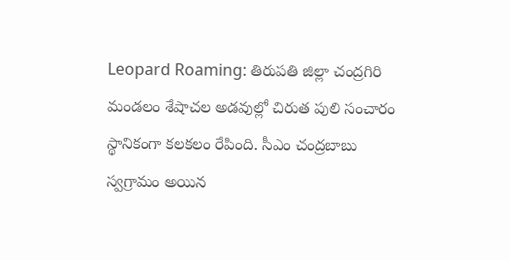Leopard Roaming: తిరుపతి జిల్లా చంద్రగిరి మండలం శేషాచల అడవుల్లో చిరుత పులి సంచారం స్థానికంగా కలకలం రేపింది. సీఎం చంద్రబాబు స్వగ్రామం అయిన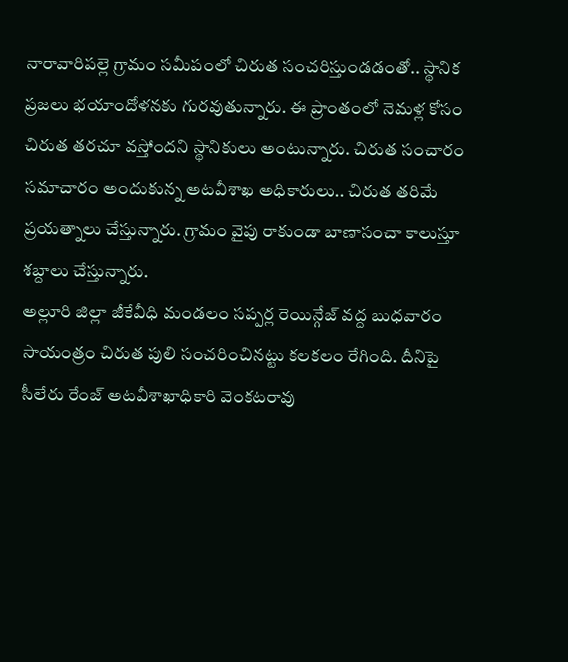నారావారిపల్లె గ్రామం సమీపంలో చిరుత సంచరిస్తుండడంతో.. స్థానిక ప్రజలు భయాందోళనకు గురవుతున్నారు. ఈ ప్రాంతంలో నెమళ్ల కోసం చిరుత తరచూ వస్తోందని స్థానికులు అంటున్నారు. చిరుత సంచారం సమాచారం అందుకున్న అటవీశాఖ అధికారులు.. చిరుత తరిమే ప్రయత్నాలు చేస్తున్నారు. గ్రామం వైపు రాకుండా బాణాసంచా కాలుస్తూ శబ్దాలు చేస్తున్నారు.
అల్లూరి జిల్లా జీకేవీధి మండలం సప్పర్ల రెయిన్గేజ్ వద్ద బుధవారం సాయంత్రం చిరుత పులి సంచరించినట్టు కలకలం రేగింది. దీనిపై సీలేరు రేంజ్ అటవీశాఖాధికారి వెంకటరావు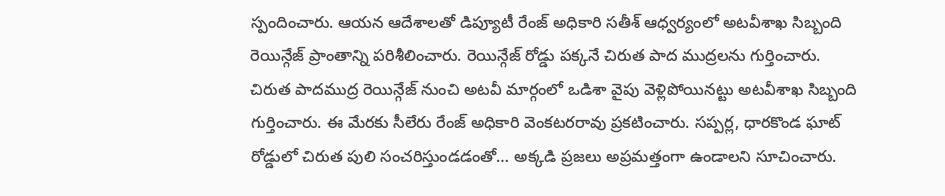స్పందించారు. ఆయన ఆదేశాలతో డిప్యూటీ రేంజ్ అధికారి సతీశ్ ఆధ్వర్యంలో అటవీశాఖ సిబ్బంది రెయిన్గేజ్ ప్రాంతాన్ని పరిశీలించారు. రెయిన్గేజ్ రోడ్డు పక్కనే చిరుత పాద ముద్రలను గుర్తించారు.
చిరుత పాదముద్ర రెయిన్గేజ్ నుంచి అటవీ మార్గంలో ఒడిశా వైపు వెళ్లిపోయినట్టు అటవీశాఖ సిబ్బంది గుర్తించారు. ఈ మేరకు సీలేరు రేంజ్ అధికారి వెంకటరరావు ప్రకటించారు. సప్పర్ల, ధారకొండ ఘాట్ రోడ్డులో చిరుత పులి సంచరిస్తుండడంతో… అక్కడి ప్రజలు అప్రమత్తంగా ఉండాలని సూచించారు.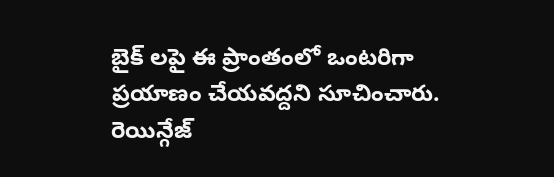బైక్ లపై ఈ ప్రాంతంలో ఒంటరిగా ప్రయాణం చేయవద్దని సూచించారు. రెయిన్గేజ్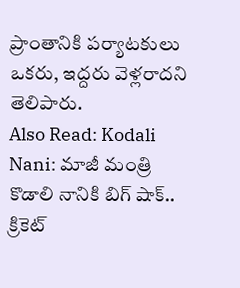ప్రాంతానికి పర్యాటకులు ఒకరు, ఇద్దరు వెళ్లరాదని తెలిపారు.
Also Read: Kodali Nani: మాజీ మంత్రి కొడాలి నానికి బిగ్ షాక్.. క్రికెట్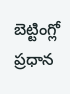బెట్టింగ్లో ప్రధాన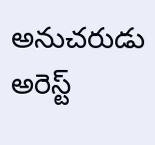అనుచరుడు అరెస్ట్